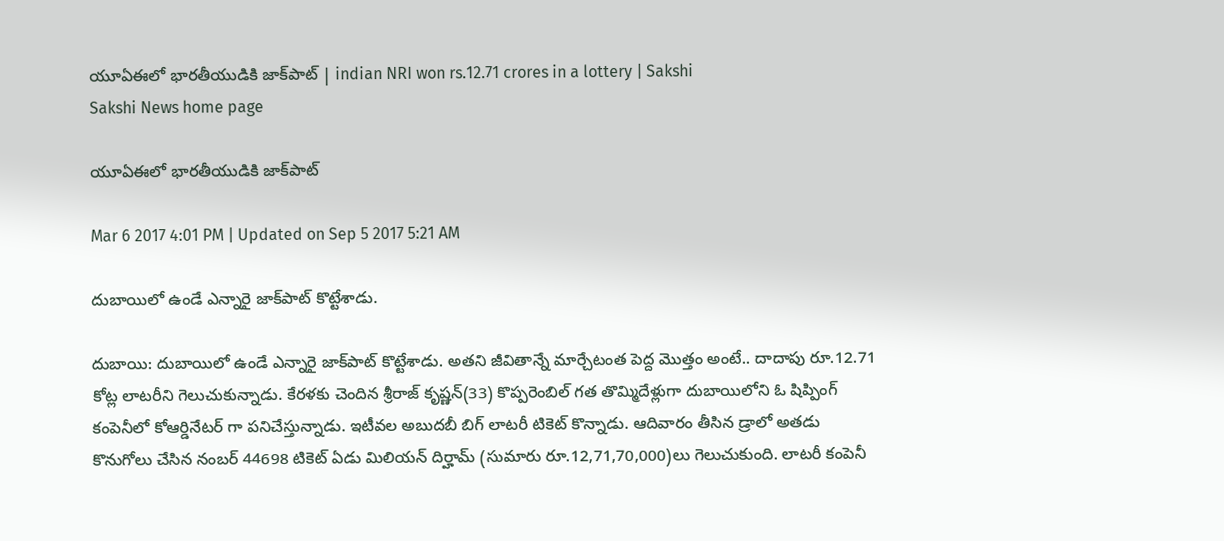యూఏఈలో భారతీయుడికి జాక్‌పాట్‌ | indian NRI won rs.12.71 crores in a lottery | Sakshi
Sakshi News home page

యూఏఈలో భారతీయుడికి జాక్‌పాట్‌

Mar 6 2017 4:01 PM | Updated on Sep 5 2017 5:21 AM

దుబాయిలో ఉండే ఎన్నారై జాక్‌పాట్‌ కొట్టేశాడు.

దుబాయి: దుబాయిలో ఉండే ఎన్నారై జాక్‌పాట్‌ కొట్టేశాడు. అతని జీవితాన్నే మార్చేటంత పెద్ద మొత్తం అంటే.. దాదాపు రూ.12.71 కోట్ల లాటరీని గెలుచుకున్నాడు. కేరళకు చెందిన శ్రీరాజ్‌ కృష్ణన్‌(33) కొప్పరెంబిల్‌ గత తొమ్మిదేళ్లుగా దుబాయిలోని ఓ షిప్పింగ్‌ కంపెనీలో కోఆర్డినేటర్‌ గా పనిచేస్తున్నాడు. ఇటీవల అబుదబీ బిగ్‌ లాటరీ టికెట్‌ కొన్నాడు. ఆదివారం తీసిన డ్రాలో అతడు కొనుగోలు చేసిన నంబర్‌ 44698 టికెట్‌ ఏడు మిలియన్‌ దిర్హామ్‌ (సుమారు రూ.12,71,70,000)లు గెలుచుకుంది. లాటరీ కంపెనీ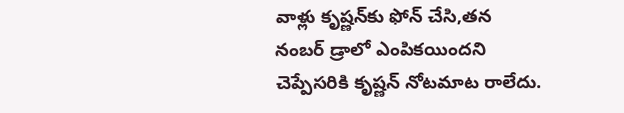వాళ్లు కృష్ణన్‌కు ఫోన్‌ చేసి,తన నంబర్‌ డ్రాలో ఎంపికయిందని చెప్పేసరికి కృష్ణన్‌ నోటమాట రాలేదు.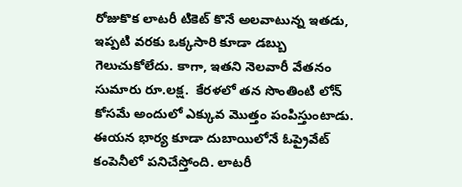రోజుకొక లాటరీ టికెట్‌ కొనే అలవాటున్న ఇతడు, ఇప్పటి వరకు ఒక్కసారి కూడా డబ్బు గెలుచుకోలేదు. కాగా, ఇతని నెలవారీ వేతనం సుమారు రూ.లక్ష.  కేరళలో తన సొంతింటి లోన్‌ కోసమే అందులో ఎక్కువ మొత్తం పంపిస్తుంటాడు. ఈయన భార్య కూడా దుబాయిలోనే ఓప్రైవేట్‌ కంపెనీలో పనిచేస్తోంది. లాటరీ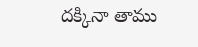దక్కినా తాము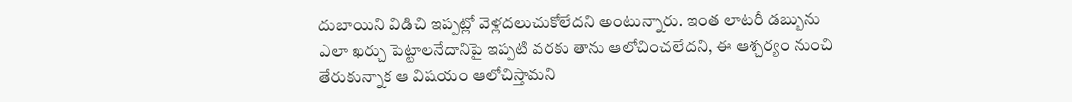దుబాయిని విడిచి ఇప్పట్లో వెళ్లదలుచుకోలేదని అంటున్నారు. ఇంత లాటరీ డబ్బును ఎలా ఖర్చు పెట్టాలనేదానిపై ఇప్పటి వరకు తాను ఆలోచించలేదని, ఈ ఆశ్చర్యం నుంచి తేరుకున్నాక ఆ విషయం ఆలోచిస్తామని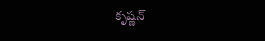కృష్ణన్‌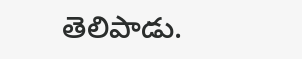తెలిపాడు.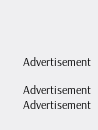Advertisement

Advertisement
Advertisement